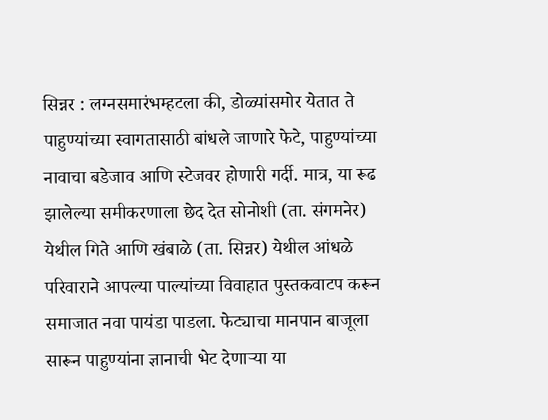सिन्नर : लग्नसमारंभम्हटला की, डोळ्यांसमोर येतात ते पाहुण्यांच्या स्वागतासाठी बांधले जाणारे फेटे, पाहुण्यांच्या नावाचा बडेजाव आणि स्टेजवर होणारी गर्दी. मात्र, या रूढ झालेल्या समीकरणाला छेद देत सोनोशी (ता. संगमनेर) येथील गिते आणि खंबाळे (ता. सिन्नर) येथील आंधळे परिवाराने आपल्या पाल्यांच्या विवाहात पुस्तकवाटप करून समाजात नवा पायंडा पाडला. फेट्याचा मानपान बाजूला सारून पाहुण्यांना ज्ञानाची भेट देणाऱ्या या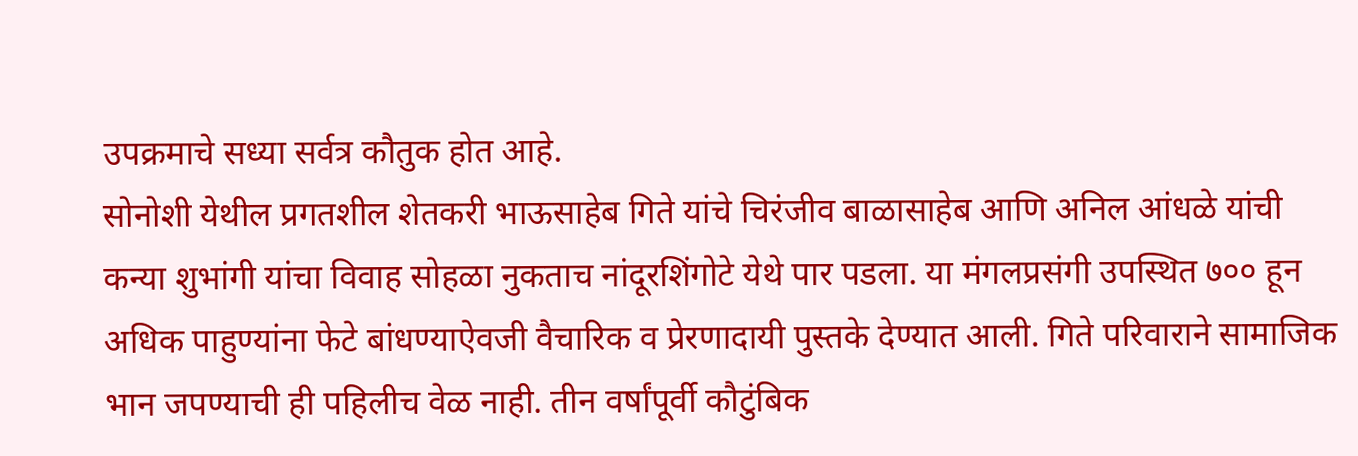उपक्रमाचे सध्या सर्वत्र कौतुक होत आहे.
सोनोशी येथील प्रगतशील शेतकरी भाऊसाहेब गिते यांचे चिरंजीव बाळासाहेब आणि अनिल आंधळे यांची कन्या शुभांगी यांचा विवाह सोहळा नुकताच नांदूरशिंगोटे येथे पार पडला. या मंगलप्रसंगी उपस्थित ७०० हून अधिक पाहुण्यांना फेटे बांधण्याऐवजी वैचारिक व प्रेरणादायी पुस्तके देण्यात आली. गिते परिवाराने सामाजिक भान जपण्याची ही पहिलीच वेळ नाही. तीन वर्षांपूर्वी कौटुंबिक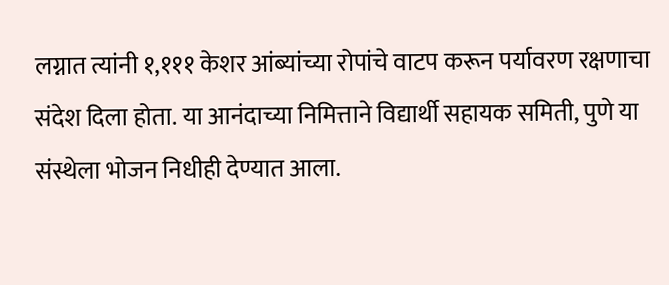लग्नात त्यांनी १,१११ केशर आंब्यांच्या रोपांचे वाटप करून पर्यावरण रक्षणाचा संदेश दिला होता. या आनंदाच्या निमित्ताने विद्यार्थी सहायक समिती, पुणे या संस्थेला भोजन निधीही देण्यात आला.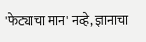'फेट्याचा मान' नव्हे, ज्ञानाचा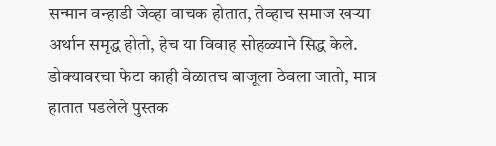सन्मान वन्हाडी जेव्हा वाचक होतात, तेव्हाच समाज खऱ्या अर्थान समृद्ध होतो, हेच या विवाह सोहळ्याने सिद्ध केले. डोक्यावरचा फेटा काही वेळातच बाजूला ठेवला जातो, मात्र हातात पडलेले पुस्तक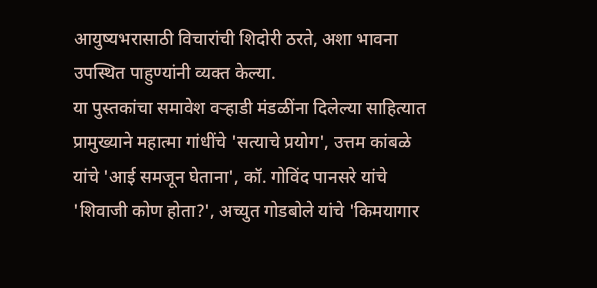आयुष्यभरासाठी विचारांची शिदोरी ठरते, अशा भावना उपस्थित पाहुण्यांनी व्यक्त केल्या.
या पुस्तकांचा समावेश वऱ्हाडी मंडळींना दिलेल्या साहित्यात प्रामुख्याने महात्मा गांधींचे 'सत्याचे प्रयोग', उत्तम कांबळे यांचे 'आई समजून घेताना', कॉ. गोविंद पानसरे यांचे 'शिवाजी कोण होता?', अच्युत गोडबोले यांचे 'किमयागार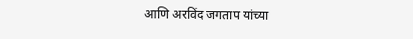आणि अरविंद जगताप यांच्या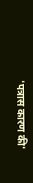'पत्रास कारण की'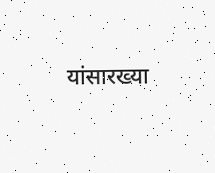यांसारख्या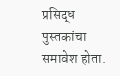प्रसिद्ध पुस्तकांचा समावेश होता.